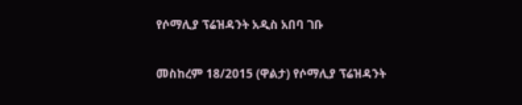የሶማሊያ ፕሬዝዳንት አዲስ አበባ ገቡ

መስከረም 18/2015 (ዋልታ) የሶማሊያ ፕሬዝዳንት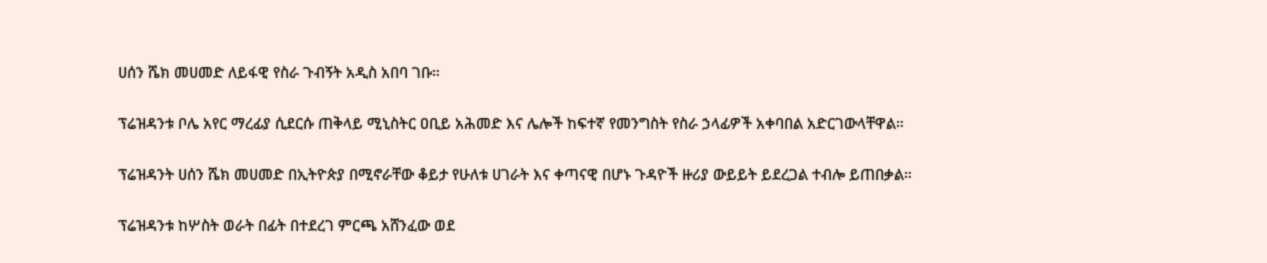ሀሰን ሼክ መሀመድ ለይፋዊ የስራ ጉብኝት አዲስ አበባ ገቡ።

ፕሬዝዳንቱ ቦሌ አየር ማረፊያ ሲደርሱ ጠቅላይ ሚኒስትር ዐቢይ አሕመድ እና ሌሎች ከፍተኛ የመንግስት የስራ ኃላፊዎች አቀባበል አድርገውላቸዋል።

ፕሬዝዳንት ሀሰን ሼክ መሀመድ በኢትዮጵያ በሚኖራቸው ቆይታ የሁለቱ ሀገራት እና ቀጣናዊ በሆኑ ጉዳዮች ዙሪያ ውይይት ይደረጋል ተብሎ ይጠበቃል።

ፕሬዝዳንቱ ከሦስት ወራት በፊት በተደረገ ምርጫ አሸንፈው ወደ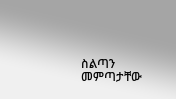ስልጣን መምጣታቸው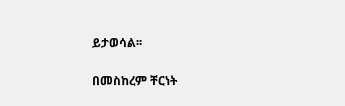ይታወሳል፡፡

በመስከረም ቸርነት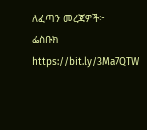ለፈጣን መረጃዎች፦
ፌስቡክ https://bit.ly/3Ma7QTW